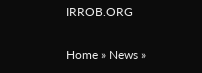IRROB.ORG

Home » News »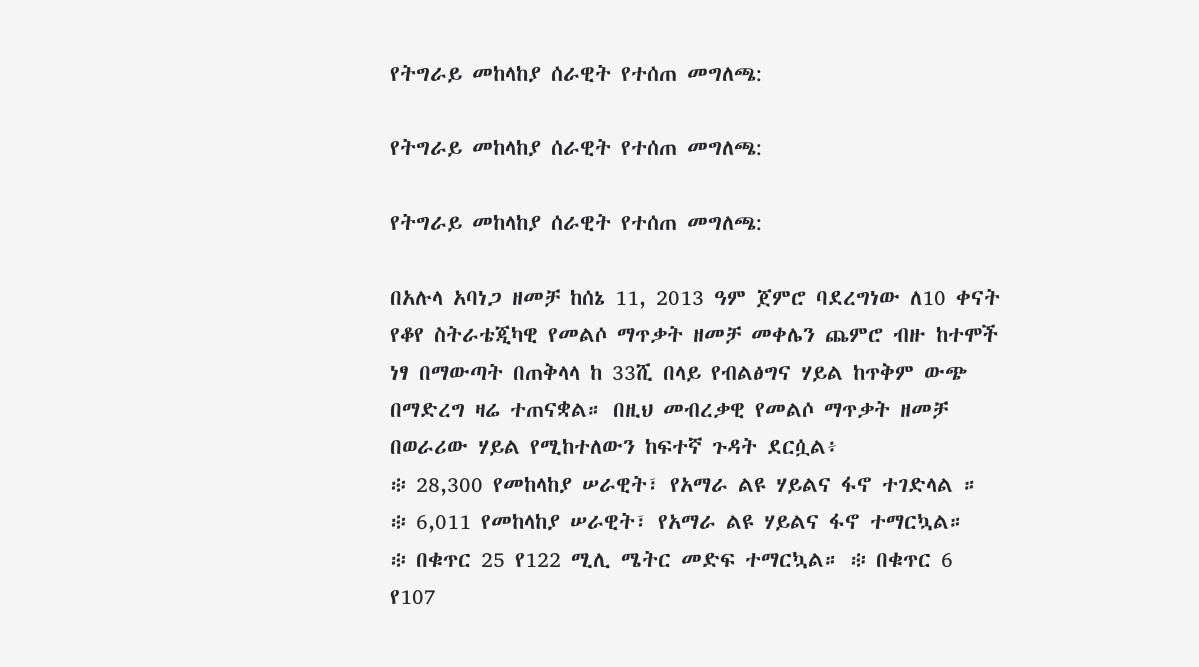የትግራይ መከላከያ ሰራዊት የተሰጠ መግለጫ:

የትግራይ መከላከያ ሰራዊት የተሰጠ መግለጫ:

የትግራይ መከላከያ ሰራዊት የተሰጠ መግለጫ:

በአሉላ አባነጋ ዘመቻ ከሰኔ 11, 2013 ዓም ጀምሮ ባደረግነው ለ10 ቀናት የቆየ ስትራቴጂካዊ የመልሶ ማጥቃት ዘመቻ መቀሌን ጨምሮ ብዙ ከተሞች ነፃ በማውጣት በጠቅላላ ከ 33ሺ በላይ የብልፅግና ሃይል ከጥቅም ውጭ በማድረግ ዛሬ ተጠናቋል። በዚህ መብረቃዊ የመልሶ ማጥቃት ዘመቻ በወራሪው ሃይል የሚከተለውን ከፍተኛ ጉዳት ደርሷል፥
፨ 28,300 የመከላከያ ሠራዊት፣ የአማራ ልዩ ሃይልና ፋኖ ተገድላል ።
፨ 6,011 የመከላከያ ሠራዊት፣ የአማራ ልዩ ሃይልና ፋኖ ተማርኳል።
፨ በቁጥር 25 የ122 ሚሊ ሜትር መድፍ ተማርኳል። ፨ በቁጥር 6 የ107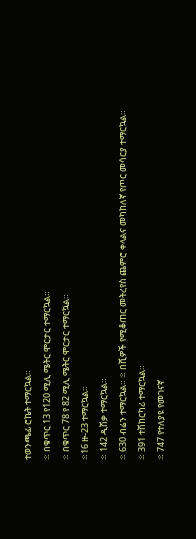ተወንጫፊ ሮኬት ተማርኳል።
፨ በቁጥር 13 የ120 ሚሊ ሜትር ሞርታር ተማርኳል።
፨ በቁጥር 78 የ 82 ሚሊ ሜትር ሞርታር ተማርኳል።
፨16 ዙ-23 ተማርኳል።
፨ 142 ዲሽቃ ተማርኳል።
፨ 630 ብሬን ተማርኳል። ፨ በሺዎች የሚቆጠር መትረየስ ጨምሮ ቀላልና መካከለኛ የጦር መሳርያ ተማርኳል።
፨ 391 ተሽከርካሪ ተማርኳል።
፨ 747 የተለያዩ የመገናኛ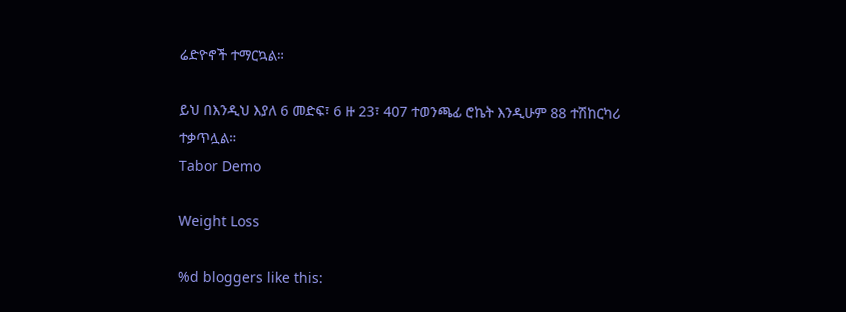ሬድዮኖች ተማርኳል።

ይህ በእንዲህ እያለ 6 መድፍ፣ 6 ዙ 23፣ 407 ተወንጫፊ ሮኬት እንዲሁም 88 ተሽከርካሪ ተቃጥሏል።
Tabor Demo

Weight Loss

%d bloggers like this: